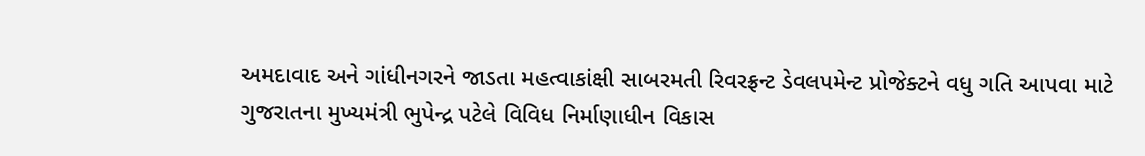અમદાવાદ અને ગાંધીનગરને જાડતા મહત્વાકાંક્ષી સાબરમતી રિવરફ્રન્ટ ડેવલપમેન્ટ પ્રોજેક્ટને વધુ ગતિ આપવા માટે ગુજરાતના મુખ્યમંત્રી ભુપેન્દ્ર પટેલે વિવિધ નિર્માણાધીન વિકાસ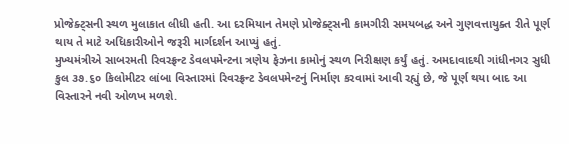પ્રોજેક્ટ્‌સની સ્થળ મુલાકાત લીધી હતી. આ દરમિયાન તેમણે પ્રોજેક્ટ્‌સની કામગીરી સમયબદ્ધ અને ગુણવત્તાયુક્ત રીતે પૂર્ણ થાય તે માટે અધિકારીઓને જરૂરી માર્ગદર્શન આપ્યું હતું.
મુખ્યમંત્રીએ સાબરમતી રિવરફ્રન્ટ ડેવલપમેન્ટના ત્રણેય ફેઝના કામોનું સ્થળ નિરીક્ષણ કર્યું હતું. અમદાવાદથી ગાંધીનગર સુધી કુલ ૩૭.૬૦ કિલોમીટર લાંબા વિસ્તારમાં રિવરફ્રન્ટ ડેવલપમેન્ટનું નિર્માણ કરવામાં આવી રહ્યું છે, જે પૂર્ણ થયા બાદ આ વિસ્તારને નવી ઓળખ મળશે.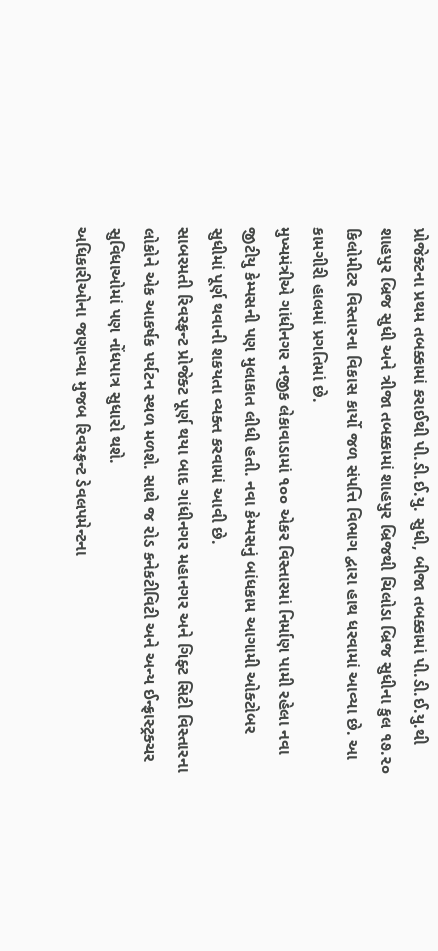પ્રોજેક્ટના પ્રથમ તબક્કામાં કરાઈથી પી.ડી.ઈ.યુ. સુધી, બીજા તબક્કામાં પી.ડી.ઈ.યુ.થી શાહપુર બ્રિજ સુધી અને ત્રીજા તબક્કામાં શાહપુર બ્રિજથી ચિલોડા બ્રિજ સુધીના કુલ ૧૭.૨૦ કિલોમીટર વિસ્તારના વિકાસ કાર્યો જળ સંપત્તિ વિભાગ દ્વારા હાથ ધરવામાં આવ્યા છે. આ કામગીરી હાલમાં પ્રગતિમાં છે.
મુખ્યમંત્રીએ ગાંધીનગર નજીક લેકાવાડામાં ૧૦૦ એકર વિસ્તારમાં નિર્માણ પામી રહેલા નવા જીટીયુ કેમ્પસની પણ મુલાકાત લીધી હતી. નવા કેમ્પસનું બાંધકામ આગામી ઓક્ટોબર સુધીમાં પૂર્ણ થવાની શકયતા વ્યક્ત કરવામાં આવી છે.
સાબરમતી રિવરફ્રન્ટ પ્રોજેક્ટ પૂર્ણ થયા બાદ ગાંધીનગર મહાનગર અને ગિફ્ટ સિટી વિસ્તારના લોકોને એક આકર્ષક પર્યટન સ્થળ મળશે. સાથે જ રોડ કનેકટીવિટી અને અન્ય ઈન્ફ્રાસ્ટ્રક્ચર સુવિધાઓમાં પણ નોંધપાત્ર સુધારો થશે.
અધિકારીઓના જણાવ્યા મુજબ રિવરફ્રન્ટ ડેવલપમેન્ટના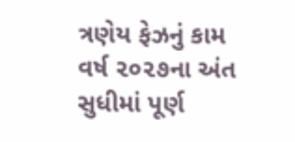ત્રણેય ફેઝનું કામ વર્ષ ૨૦૨૭ના અંત સુધીમાં પૂર્ણ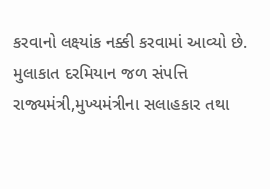કરવાનો લક્ષ્યાંક નક્કી કરવામાં આવ્યો છે. મુલાકાત દરમિયાન જળ સંપત્તિ રાજ્યમંત્રી,મુખ્યમંત્રીના સલાહકાર તથા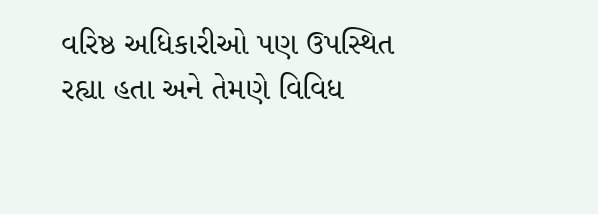વરિષ્ઠ અધિકારીઓ પણ ઉપસ્થિત રહ્યા હતા અને તેમણે વિવિધ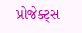પ્રોજેક્ટ્‌સ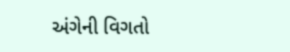અંગેની વિગતો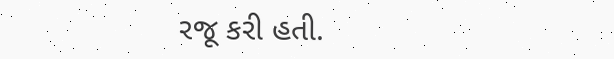રજૂ કરી હતી.